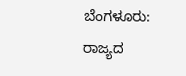ಬೆಂಗಳೂರು: ರಾಜ್ಯದ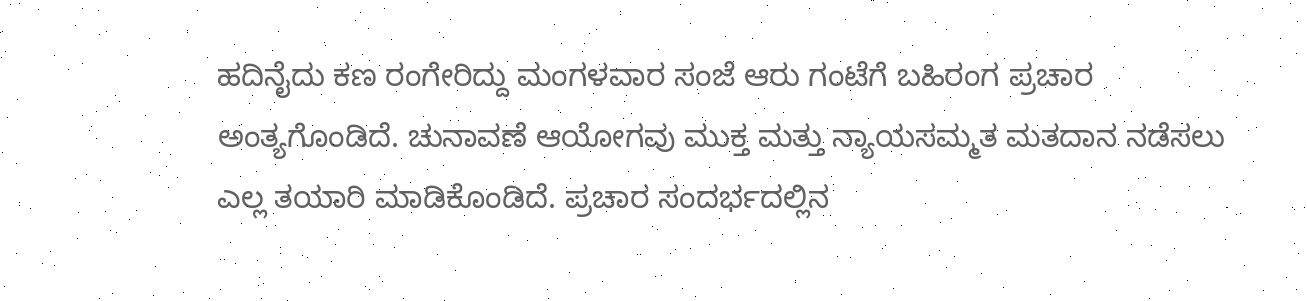ಹದಿನೈದು ಕಣ ರಂಗೇರಿದ್ದು ಮಂಗಳವಾರ ಸಂಜೆ ಆರು ಗಂಟೆಗೆ ಬಹಿರಂಗ ಪ್ರಚಾರ ಅಂತ್ಯಗೊಂಡಿದೆ. ಚುನಾವಣೆ ಆಯೋಗವು ಮುಕ್ತ ಮತ್ತು ನ್ಯಾಯಸಮ್ಮತ ಮತದಾನ ನಡೆಸಲು ಎಲ್ಲ ತಯಾರಿ ಮಾಡಿಕೊಂಡಿದೆ. ಪ್ರಚಾರ ಸಂದರ್ಭದಲ್ಲಿನ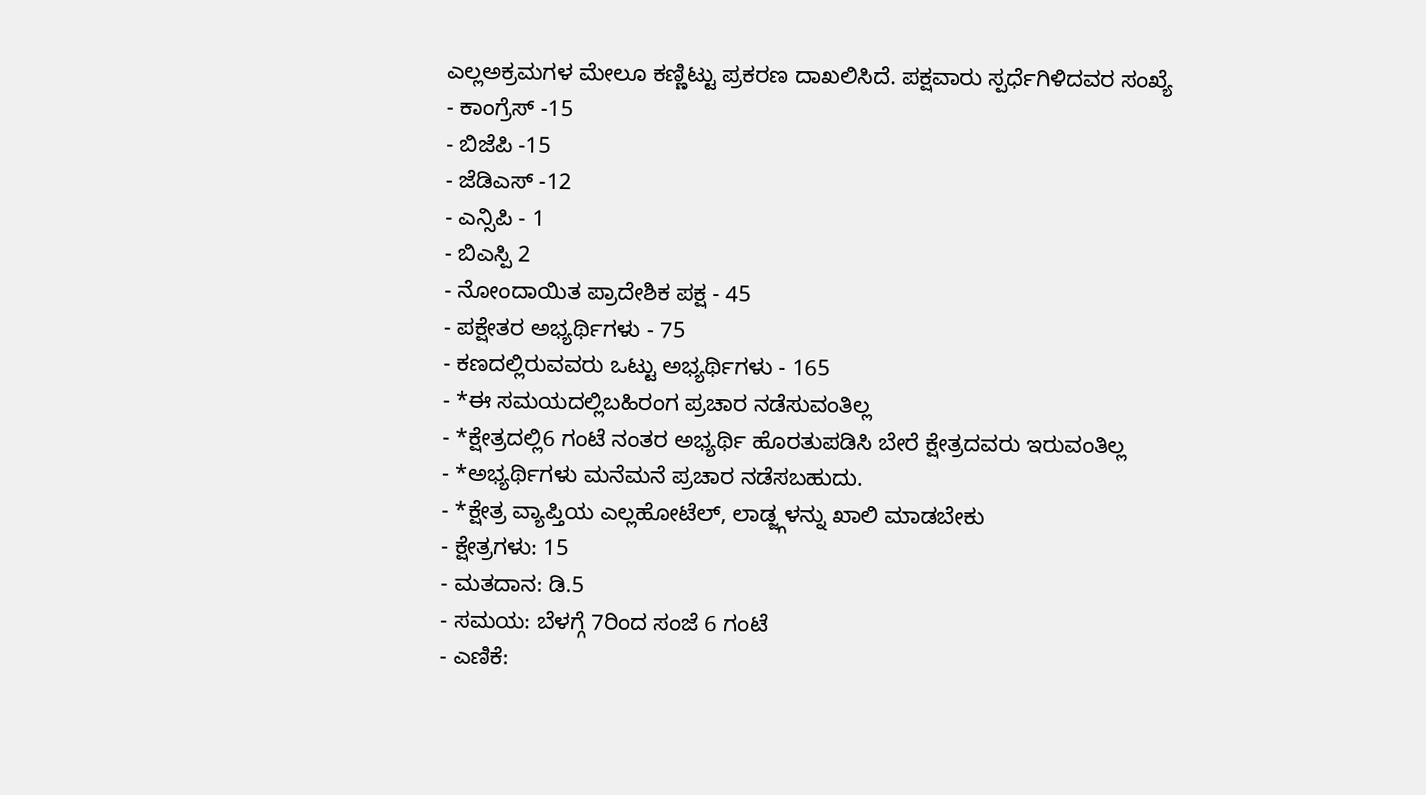ಎಲ್ಲಅಕ್ರಮಗಳ ಮೇಲೂ ಕಣ್ಣಿಟ್ಟು ಪ್ರಕರಣ ದಾಖಲಿಸಿದೆ. ಪಕ್ಷವಾರು ಸ್ಪರ್ಧೆಗಿಳಿದವರ ಸಂಖ್ಯೆ
- ಕಾಂಗ್ರೆಸ್ -15
- ಬಿಜೆಪಿ -15
- ಜೆಡಿಎಸ್ -12
- ಎನ್ಸಿಪಿ - 1
- ಬಿಎಸ್ಪಿ 2
- ನೋಂದಾಯಿತ ಪ್ರಾದೇಶಿಕ ಪಕ್ಷ - 45
- ಪಕ್ಷೇತರ ಅಭ್ಯರ್ಥಿಗಳು - 75
- ಕಣದಲ್ಲಿರುವವರು ಒಟ್ಟು ಅಭ್ಯರ್ಥಿಗಳು - 165
- *ಈ ಸಮಯದಲ್ಲಿಬಹಿರಂಗ ಪ್ರಚಾರ ನಡೆಸುವಂತಿಲ್ಲ
- *ಕ್ಷೇತ್ರದಲ್ಲಿ6 ಗಂಟೆ ನಂತರ ಅಭ್ಯರ್ಥಿ ಹೊರತುಪಡಿಸಿ ಬೇರೆ ಕ್ಷೇತ್ರದವರು ಇರುವಂತಿಲ್ಲ
- *ಅಭ್ಯರ್ಥಿಗಳು ಮನೆಮನೆ ಪ್ರಚಾರ ನಡೆಸಬಹುದು.
- *ಕ್ಷೇತ್ರ ವ್ಯಾಪ್ತಿಯ ಎಲ್ಲಹೋಟೆಲ್, ಲಾಡ್ಜ್ಗಳನ್ನು ಖಾಲಿ ಮಾಡಬೇಕು
- ಕ್ಷೇತ್ರಗಳು: 15
- ಮತದಾನ: ಡಿ.5
- ಸಮಯ: ಬೆಳಗ್ಗೆ 7ರಿಂದ ಸಂಜೆ 6 ಗಂಟೆ
- ಎಣಿಕೆ: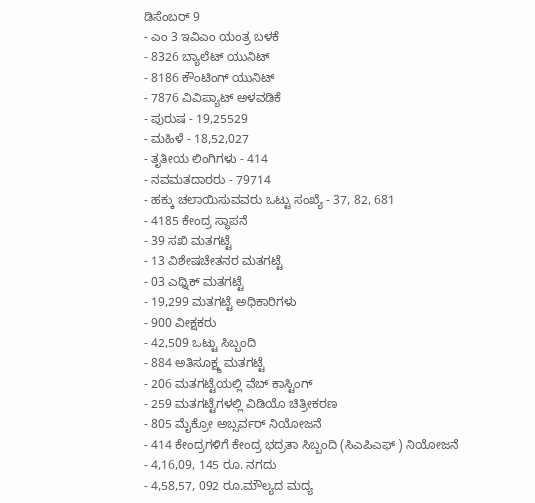ಡಿಸೆಂಬರ್ 9
- ಎಂ 3 ಇವಿಎಂ ಯಂತ್ರ ಬಳಕೆ
- 8326 ಬ್ಯಾಲೆಟ್ ಯುನಿಟ್
- 8186 ಕೌಂಟಿಂಗ್ ಯುನಿಟ್
- 7876 ವಿವಿಪ್ಯಾಟ್ ಅಳವಡಿಕೆ
- ಪುರುಷ - 19,25529
- ಮಹಿಳೆ - 18,52,027
- ತೃತೀಯ ಲಿಂಗಿಗಳು - 414
- ನವಮತದಾರರು - 79714
- ಹಕ್ಕು ಚಲಾಯಿಸುವವರು ಒಟ್ಟು ಸಂಖ್ಯೆ - 37, 82, 681
- 4185 ಕೇಂದ್ರ ಸ್ಥಾಪನೆ
- 39 ಸಖಿ ಮತಗಟ್ಟೆ
- 13 ವಿಶೇಷಚೇತನರ ಮತಗಟ್ಟೆ
- 03 ಎಥ್ನಿಕ್ ಮತಗಟ್ಟೆ
- 19,299 ಮತಗಟ್ಟೆ ಅಧಿಕಾರಿಗಳು
- 900 ವೀಕ್ಷಕರು
- 42,509 ಒಟ್ಟು ಸಿಬ್ಬಂದಿ
- 884 ಅತಿಸೂಕ್ಷ್ಮ ಮತಗಟ್ಟೆ
- 206 ಮತಗಟ್ಟೆಯಲ್ಲಿ ವೆಬ್ ಕಾಸ್ಟಿಂಗ್
- 259 ಮತಗಟ್ಟೆಗಳಲ್ಲಿ ವಿಡಿಯೊ ಚಿತ್ರೀಕರಣ
- 805 ಮೈಕ್ರೋ ಅಬ್ಸರ್ವರ್ ನಿಯೋಜನೆ
- 414 ಕೇಂದ್ರಗಳಿಗೆ ಕೇಂದ್ರ ಭದ್ರತಾ ಸಿಬ್ಬಂದಿ (ಸಿಎಪಿಎಫ್ ) ನಿಯೋಜನೆ
- 4,16,09, 145 ರೂ. ನಗದು
- 4,58,57, 092 ರೂ.ಮೌಲ್ಯದ ಮದ್ಯ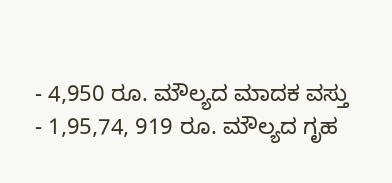- 4,950 ರೂ. ಮೌಲ್ಯದ ಮಾದಕ ವಸ್ತು
- 1,95,74, 919 ರೂ. ಮೌಲ್ಯದ ಗೃಹ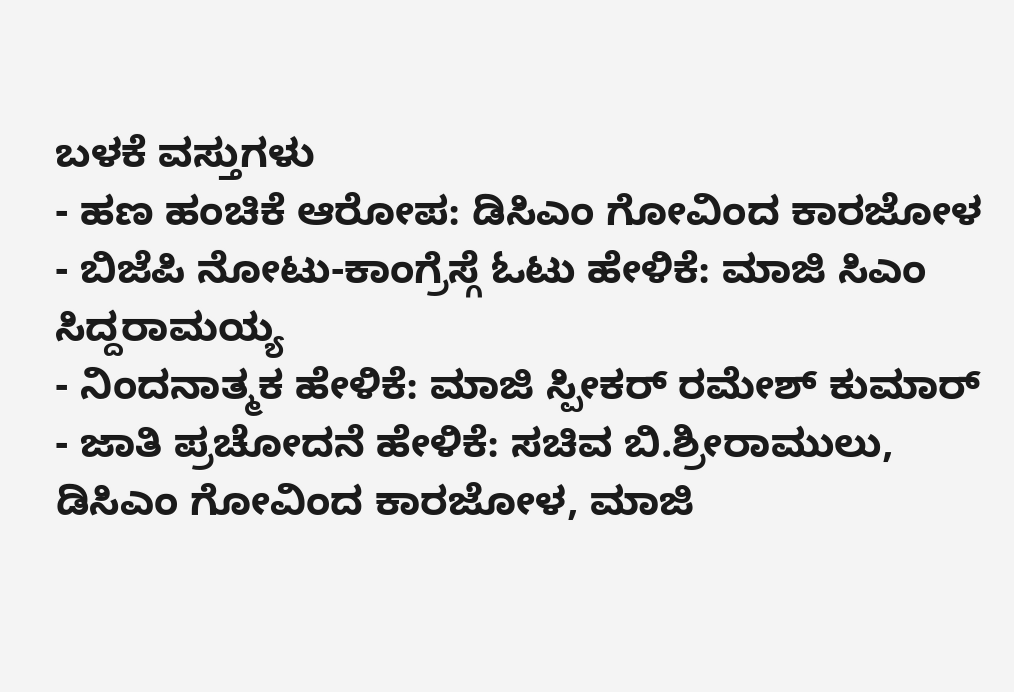ಬಳಕೆ ವಸ್ತುಗಳು
- ಹಣ ಹಂಚಿಕೆ ಆರೋಪ: ಡಿಸಿಎಂ ಗೋವಿಂದ ಕಾರಜೋಳ
- ಬಿಜೆಪಿ ನೋಟು-ಕಾಂಗ್ರೆಸ್ಗೆ ಓಟು ಹೇಳಿಕೆ: ಮಾಜಿ ಸಿಎಂ ಸಿದ್ದರಾಮಯ್ಯ
- ನಿಂದನಾತ್ಮಕ ಹೇಳಿಕೆ: ಮಾಜಿ ಸ್ಪೀಕರ್ ರಮೇಶ್ ಕುಮಾರ್
- ಜಾತಿ ಪ್ರಚೋದನೆ ಹೇಳಿಕೆ: ಸಚಿವ ಬಿ.ಶ್ರೀರಾಮುಲು, ಡಿಸಿಎಂ ಗೋವಿಂದ ಕಾರಜೋಳ, ಮಾಜಿ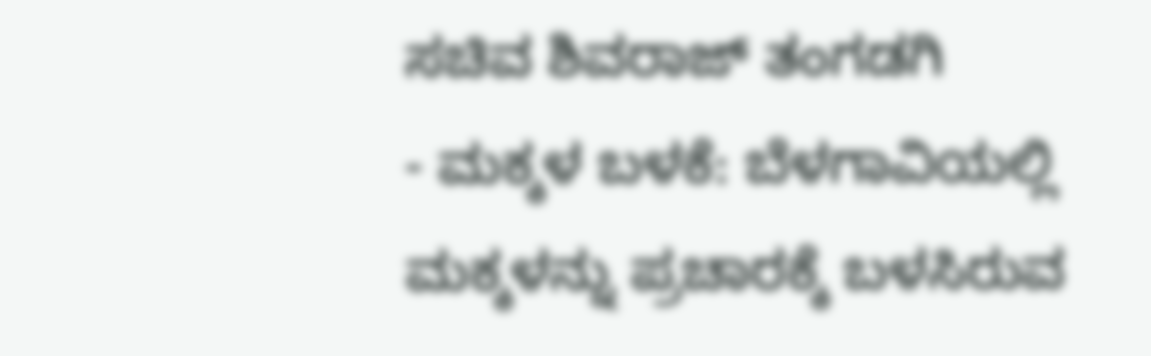ಸಚಿವ ಶಿವರಾಜ್ ತಂಗಡಗಿ
- ಮಕ್ಕಳ ಬಳಕೆ: ಬೆಳಗಾವಿಯಲ್ಲಿ ಮಕ್ಕಳನ್ನು ಪ್ರಚಾರಕ್ಕೆ ಬಳಸಿರುವ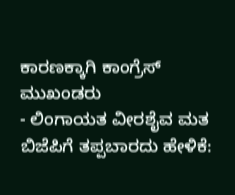ಕಾರಣಕ್ಕಾಗಿ ಕಾಂಗ್ರೆಸ್ ಮುಖಂಡರು
- ಲಿಂಗಾಯತ ವೀರಶೈವ ಮತ ಬಿಜೆಪಿಗೆ ತಪ್ಪಬಾರದು ಹೇಳಿಕೆ: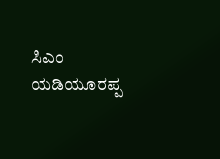ಸಿಎಂ ಯಡಿಯೂರಪ್ಪ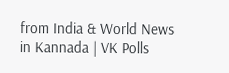from India & World News in Kannada | VK Polls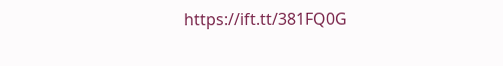https://ift.tt/381FQ0G